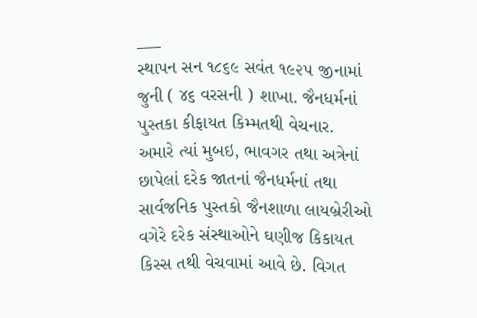___
સ્થાપન સન ૧૮૬૯ સવંત ૧૯૨૫ જીનામાં જુની ( ૪૬ વરસની ) શાખા. જૈનધર્મનાં પુસ્તકા કીફાયત કિમ્મતથી વેચનાર.
અમારે ત્યાં મુબઇ, ભાવગર તથા અત્રેનાં છાપેલાં દરેક જાતનાં જૈનધર્મનાં તથા સાર્વજનિક પુસ્તકો જૈનશાળા લાયબ્રેરીઓ વગેરે દરેક સંસ્થાઓને ઘણીજ કિકાયત કિસ્સ તથી વેચવામાં આવે છે. વિગત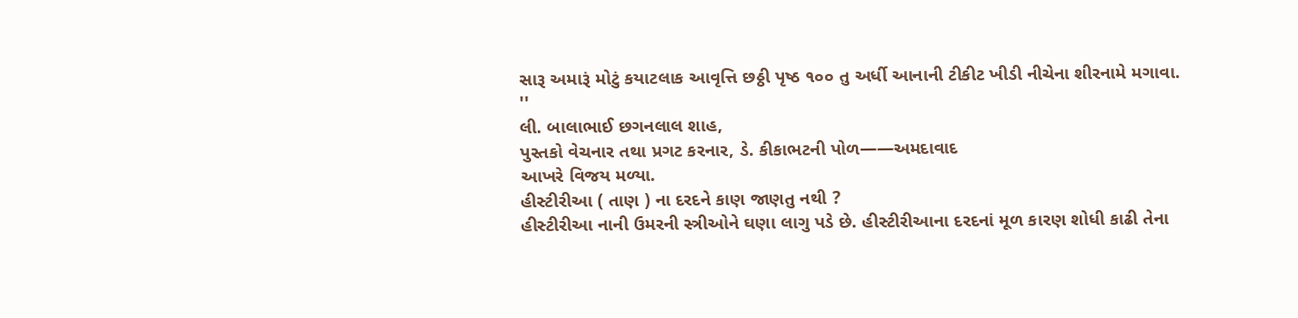સારૂ અમારૂં મોટું કયાટલાક આવૃત્તિ છઠ્ઠી પૃષ્ઠ ૧૦૦ તુ અર્ધી આનાની ટીકીટ ખીડી નીચેના શીરનામે મગાવા.
''
લી. બાલાભાઈ છગનલાલ શાહ,
પુસ્તકો વેચનાર તથા પ્રગટ કરનાર, ડે. કીકાભટની પોળ——અમદાવાદ
આખરે વિજય મળ્યા.
હીસ્ટીરીઆ ( તાણ ) ના દરદને કાણ જાણતુ નથી ?
હીસ્ટીરીઆ નાની ઉમરની સ્ત્રીઓને ઘણા લાગુ પડે છે. હીસ્ટીરીઆના દરદનાં મૂળ કારણ શોધી કાઢી તેના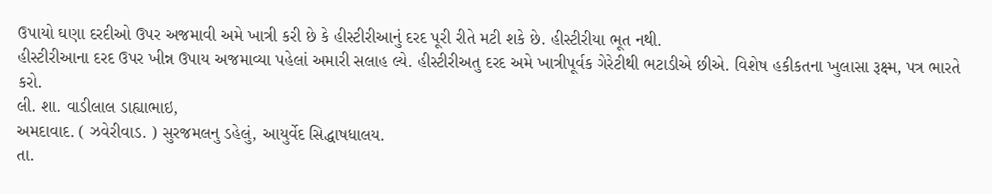ઉપાયો ઘણા દરદીઓ ઉપર અજમાવી અમે ખાત્રી કરી છે કે હીસ્ટીરીઆનું દરદ પૂરી રીતે મટી શકે છે. હીસ્ટીરીયા ભૂત નથી.
હીસ્ટીરીઆના દરદ ઉપર ખીન્ન ઉપાય અજમાવ્યા પહેલાં અમારી સલાહ લ્યે. હીસ્ટીરીઅતુ દરદ અમે ખાત્રીપૂર્વક ગેરેટીથી ભટાડીએ છીએ. વિશેષ હકીકતના ખુલાસા રૂક્ષ્મ‚ પત્ર ભારતે કરો.
લી. શા. વાડીલાલ ડાહ્યાભાઇ,
અમદાવાદ. ( ઝવેરીવાડ. ) સુરજમલનુ ડહેલું, આયુર્વેદ સિદ્ધાષધાલય.
તા.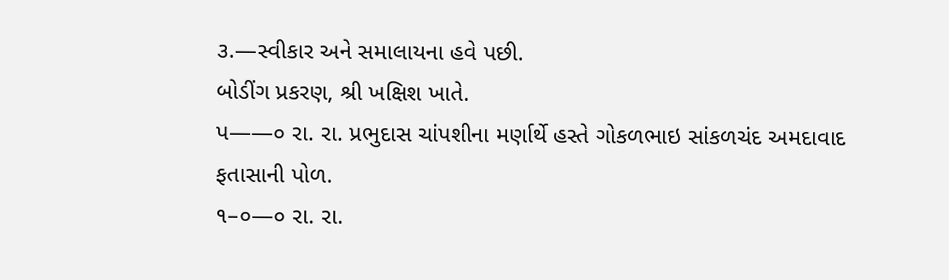૩.—સ્વીકાર અને સમાલાયના હવે પછી.
બોડીંગ પ્રકરણ, શ્રી ખક્ષિશ ખાતે.
પ——૦ રા. રા. પ્રભુદાસ ચાંપશીના મર્ણાર્થે હસ્તે ગોકળભાઇ સાંકળચંદ અમદાવાદ
ફતાસાની પોળ.
૧–૦—૦ રા. રા.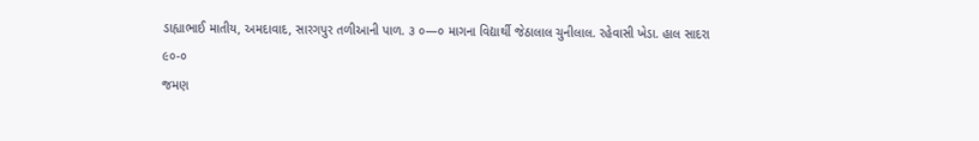ડાહ્યાભાઈ માતીય, અમદાવાદ, સારગપુર તળીઆની પાળ. ૩ ૦—૦ માગના વિદ્યાર્થી જેઠાલાલ ચુનીલાલ. રહેવાસી ખેડા. હાલ સાદરા
૯૦-૦
જમણ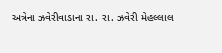અત્રેના ઝવેરીવાડાના રા. રા. ઝવેરી મેહલ્લાલ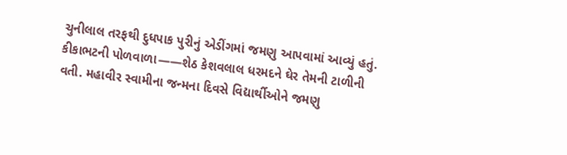ચુનીલાલ તરફથી દુધપાક પુરીનું એડીંગમાં જમણુ આપવામાં આવ્યું હતું.
કીકાભટની પોળવાળા——શેઠ કેશવલાલ ધરમદને ઘેર તેમની ટાળીની વતી. મહાવીર સ્વામીના જન્મના દિવસે વિદ્યાર્થીઓને જમણુ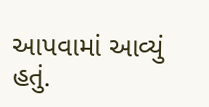આપવામાં આવ્યું હતું.